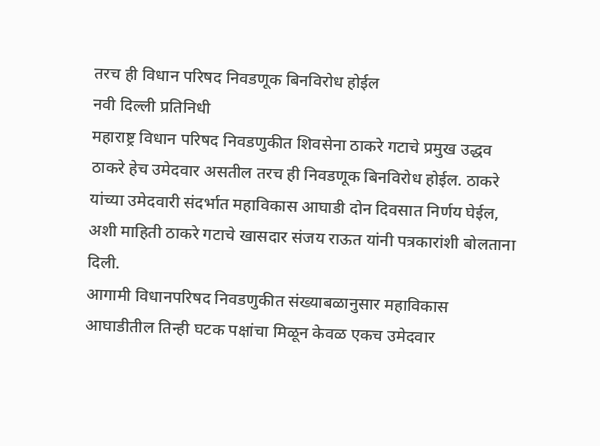तरच ही विधान परिषद निवडणूक बिनविरोध होईल
नवी दिल्ली प्रतिनिधी
महाराष्ट्र विधान परिषद निवडणुकीत शिवसेना ठाकरे गटाचे प्रमुख उद्धव ठाकरे हेच उमेदवार असतील तरच ही निवडणूक बिनविरोध होईल. ठाकरे यांच्या उमेदवारी संदर्भात महाविकास आघाडी दोन दिवसात निर्णय घेईल, अशी माहिती ठाकरे गटाचे खासदार संजय राऊत यांनी पत्रकारांशी बोलताना दिली.
आगामी विधानपरिषद निवडणुकीत संख्याबळानुसार महाविकास आघाडीतील तिन्ही घटक पक्षांचा मिळून केवळ एकच उमेदवार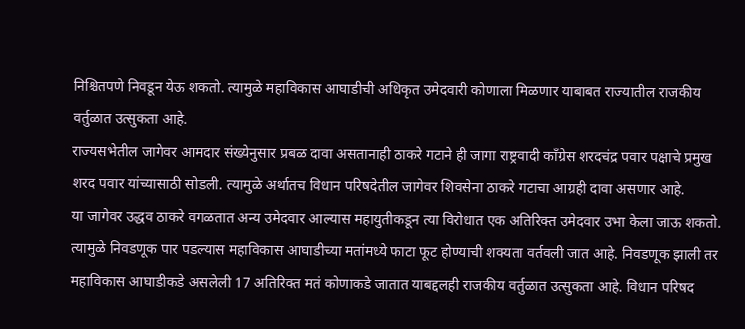निश्चितपणे निवडून येऊ शकतो. त्यामुळे महाविकास आघाडीची अधिकृत उमेदवारी कोणाला मिळणार याबाबत राज्यातील राजकीय वर्तुळात उत्सुकता आहे.
राज्यसभेतील जागेवर आमदार संख्येनुसार प्रबळ दावा असतानाही ठाकरे गटाने ही जागा राष्ट्रवादी काँग्रेस शरदचंद्र पवार पक्षाचे प्रमुख शरद पवार यांच्यासाठी सोडली. त्यामुळे अर्थातच विधान परिषदेतील जागेवर शिवसेना ठाकरे गटाचा आग्रही दावा असणार आहे.
या जागेवर उद्धव ठाकरे वगळतात अन्य उमेदवार आल्यास महायुतीकडून त्या विरोधात एक अतिरिक्त उमेदवार उभा केला जाऊ शकतो. त्यामुळे निवडणूक पार पडल्यास महाविकास आघाडीच्या मतांमध्ये फाटा फूट होण्याची शक्यता वर्तवली जात आहे. निवडणूक झाली तर महाविकास आघाडीकडे असलेली 17 अतिरिक्त मतं कोणाकडे जातात याबद्दलही राजकीय वर्तुळात उत्सुकता आहे. विधान परिषद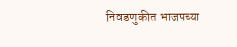निवडणुकीत भाजपच्या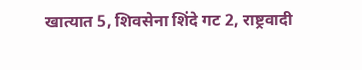खात्यात 5, शिवसेना शिंदे गट 2, राष्ट्रवादी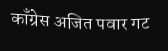काँग्रेस अजित पवार गट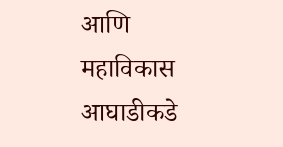आणि महाविकास आघाडीकडे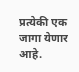प्रत्येकी एक जागा येणार आहे.